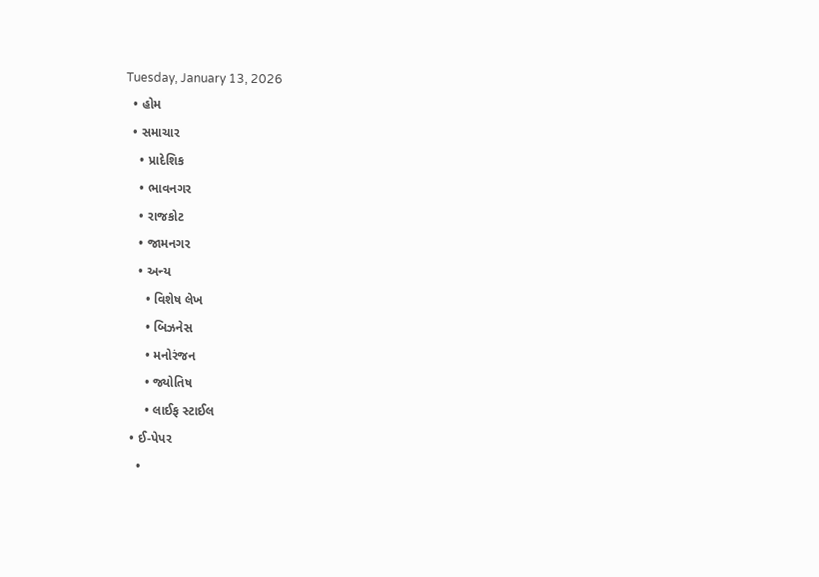Tuesday, January 13, 2026
  • હોમ
  • સમાચાર
    • પ્રાદેશિક
    • ભાવનગર
    • રાજકોટ
    • જામનગર
    • અન્ય
      • વિશેષ લેખ
      • બિઝનેસ
      • મનોરંજન
      • જ્યોતિષ
      • લાઈફ સ્ટાઈલ
  • ઈ-પેપર
    •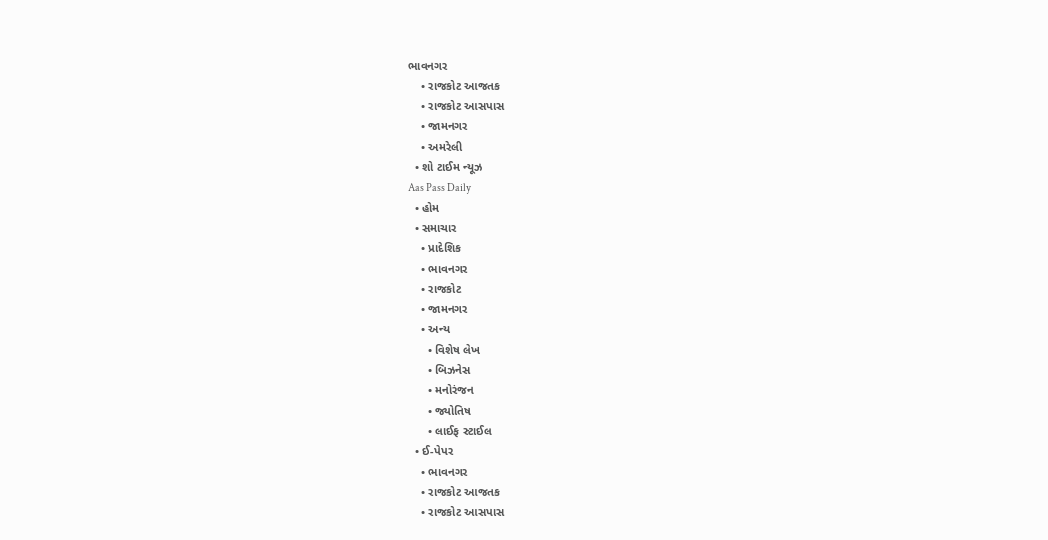ભાવનગર
    • રાજકોટ આજતક
    • રાજકોટ આસપાસ
    • જામનગર
    • અમરેલી
  • શો ટાઈમ ન્યૂઝ
Aas Pass Daily
  • હોમ
  • સમાચાર
    • પ્રાદેશિક
    • ભાવનગર
    • રાજકોટ
    • જામનગર
    • અન્ય
      • વિશેષ લેખ
      • બિઝનેસ
      • મનોરંજન
      • જ્યોતિષ
      • લાઈફ સ્ટાઈલ
  • ઈ-પેપર
    • ભાવનગર
    • રાજકોટ આજતક
    • રાજકોટ આસપાસ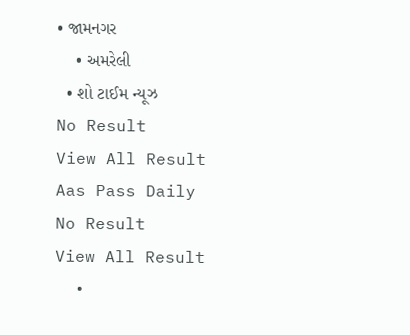• જામનગર
    • અમરેલી
  • શો ટાઈમ ન્યૂઝ
No Result
View All Result
Aas Pass Daily
No Result
View All Result
  •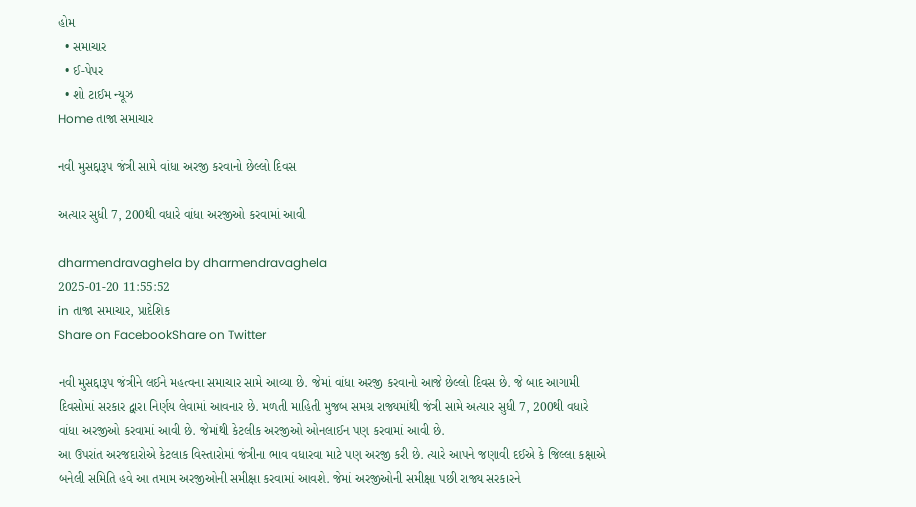હોમ
  • સમાચાર
  • ઈ-પેપર
  • શો ટાઈમ ન્યૂઝ
Home તાજા સમાચાર

નવી મુસદ્દારૂપ જંત્રી સામે વાંધા અરજી કરવાનો છેલ્લો દિવસ

અત્યાર સુધી 7, 200થી વધારે વાંધા અરજીઓ કરવામાં આવી

dharmendravaghela by dharmendravaghela
2025-01-20 11:55:52
in તાજા સમાચાર, પ્રાદેશિક
Share on FacebookShare on Twitter

નવી મુસદ્દારૂપ જંત્રીને લઈને મહત્વના સમાચાર સામે આવ્યા છે. જેમાં વાંધા અરજી કરવાનો આજે છેલ્લો દિવસ છે. જે બાદ આગામી દિવસોમાં સરકાર દ્વારા નિર્ણય લેવામાં આવનાર છે. મળતી માહિતી મુજબ સમગ્ર રાજ્યમાંથી જંત્રી સામે અત્યાર સુધી 7, 200થી વધારે વાંધા અરજીઓ કરવામાં આવી છે. જેમાંથી કેટલીક અરજીઓ ઓનલાઈન પણ કરવામાં આવી છે.
આ ઉપરાંત અરજદારોએ કેટલાક વિસ્તારોમાં જંત્રીના ભાવ વધારવા માટે પણ અરજી કરી છે. ત્યારે આપને જણાવી દઈએ કે જિલ્લા કક્ષાએ બનેલી સમિતિ હવે આ તમામ અરજીઓની સમીક્ષા કરવામાં આવશે. જેમાં અરજીઓની સમીક્ષા પછી રાજ્ય સરકારને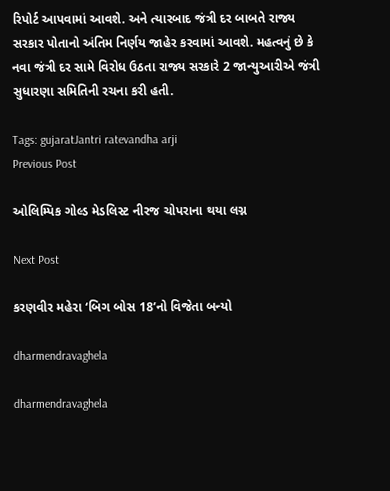રિપોર્ટ આપવામાં આવશે. અને ત્યારબાદ જંત્રી દર બાબતે રાજ્ય સરકાર પોતાનો અંતિમ નિર્ણય જાહેર કરવામાં આવશે. મહત્વનું છે કે નવા જંત્રી દર સામે વિરોધ ઉઠતા રાજ્ય સરકારે 2 જાન્યુઆરીએ જંત્રી સુધારણા સમિતિની રચના કરી હતી.

Tags: gujaratJantri ratevandha arji
Previous Post

ઓલિમ્પિક ગોલ્ડ મેડલિસ્ટ નીરજ ચોપરાના થયા લગ્ન

Next Post

કરણવીર મહેરા ‘બિગ બોસ 18’નો વિજેતા બન્યો

dharmendravaghela

dharmendravaghela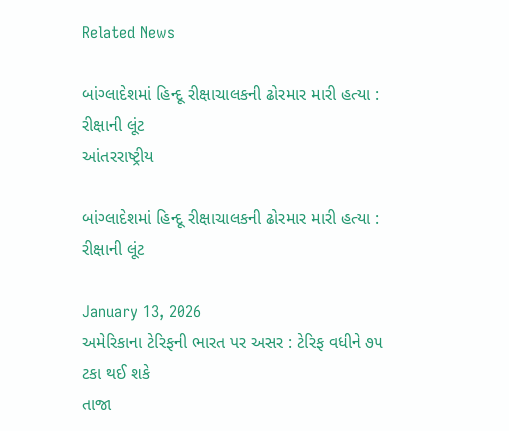Related News

બાંગ્લાદેશમાં હિન્દૂ રીક્ષાચાલકની ઢોરમાર મારી હત્યા : રીક્ષાની લૂંટ
આંતરરાષ્ટ્રીય

બાંગ્લાદેશમાં હિન્દૂ રીક્ષાચાલકની ઢોરમાર મારી હત્યા : રીક્ષાની લૂંટ

January 13, 2026
અમેરિકાના ટેરિફની ભારત પર અસર : ટેરિફ વધીને ૭૫ ટકા થઈ શકે
તાજા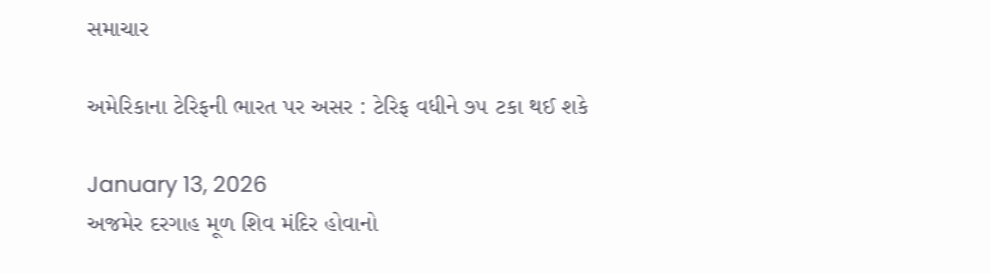સમાચાર

અમેરિકાના ટેરિફની ભારત પર અસર : ટેરિફ વધીને ૭૫ ટકા થઈ શકે

January 13, 2026
અજમેર દરગાહ મૂળ શિવ મંદિર હોવાનો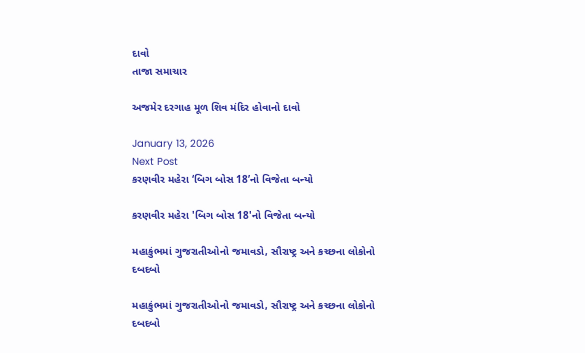દાવો
તાજા સમાચાર

અજમેર દરગાહ મૂળ શિવ મંદિર હોવાનો દાવો

January 13, 2026
Next Post
કરણવીર મહેરા ‘બિગ બોસ 18’નો વિજેતા બન્યો

કરણવીર મહેરા 'બિગ બોસ 18'નો વિજેતા બન્યો

મહાકુંભમાં ગુજરાતીઓનો જમાવડો, સૌરાષ્ટ્ર અને કચ્છના લોકોનો દબદબો

મહાકુંભમાં ગુજરાતીઓનો જમાવડો, સૌરાષ્ટ્ર અને કચ્છના લોકોનો દબદબો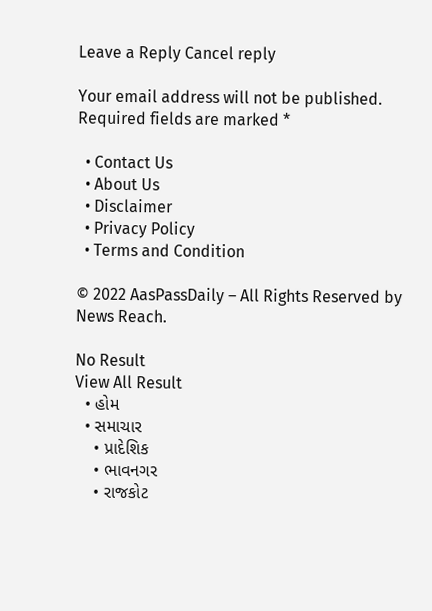Leave a Reply Cancel reply

Your email address will not be published. Required fields are marked *

  • Contact Us
  • About Us
  • Disclaimer
  • Privacy Policy
  • Terms and Condition

© 2022 AasPassDaily – All Rights Reserved by News Reach.

No Result
View All Result
  • હોમ
  • સમાચાર
    • પ્રાદેશિક
    • ભાવનગર
    • રાજકોટ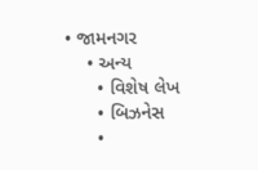• જામનગર
    • અન્ય
      • વિશેષ લેખ
      • બિઝનેસ
      •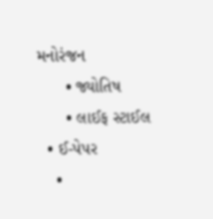મનોરંજન
      • જ્યોતિષ
      • લાઈફ સ્ટાઈલ
  • ઈ-પેપર
    •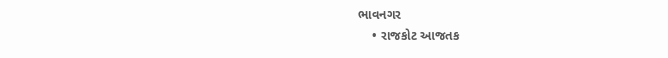ભાવનગર
    • રાજકોટ આજતક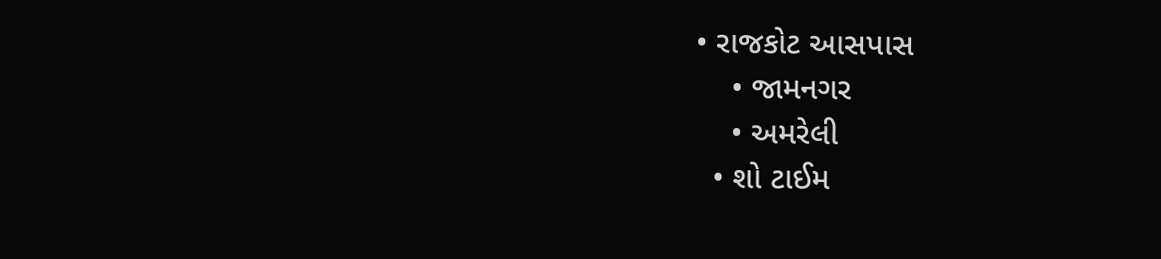• રાજકોટ આસપાસ
    • જામનગર
    • અમરેલી
  • શો ટાઈમ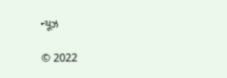ન્યૂઝ

© 2022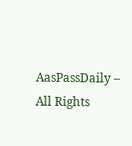AasPassDaily – All Rights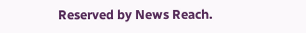Reserved by News Reach.